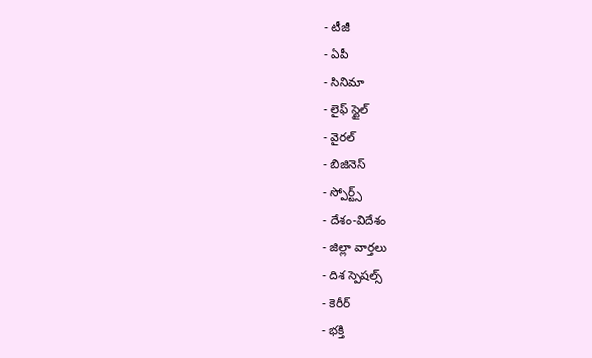- టీజీ
- ఏపీ
- సినిమా
- లైఫ్ స్టైల్
- వైరల్
- బిజినెస్
- స్పోర్ట్స్
- దేశం-విదేశం
- జిల్లా వార్తలు
- దిశ స్పెషల్స్
- కెరీర్
- భక్తి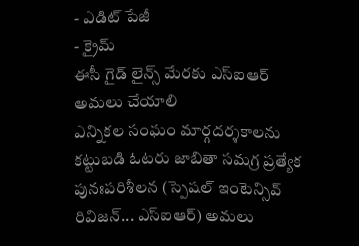- ఎడిట్ పేజీ
- క్రైమ్
ఈసీ గైడ్ లైన్స్ మేరకు ఎస్ఐఆర్ అమలు చేయాలి
ఎన్నికల సంఘం మార్గదర్శకాలను కట్టుబడి ఓటరు జాబితా సమగ్ర ప్రత్యేక పునఃపరిశీలన (స్పెషల్ ఇంటెన్సివ్ రివిజన్... ఎస్ఐఆర్) అమలు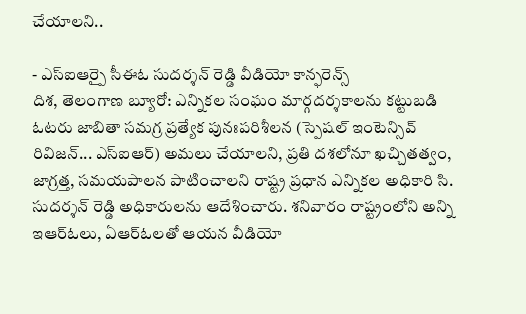చేయాలని..

- ఎస్ఐఆర్పై సీఈఓ సుదర్శన్ రెడ్డి వీడియో కాన్ఫరెన్స్
దిశ, తెలంగాణ బ్యూరో: ఎన్నికల సంఘం మార్గదర్శకాలను కట్టుబడి ఓటరు జాబితా సమగ్ర ప్రత్యేక పునఃపరిశీలన (స్పెషల్ ఇంటెన్సివ్ రివిజన్... ఎస్ఐఆర్) అమలు చేయాలని, ప్రతి దశలోనూ ఖచ్చితత్వం, జాగ్రత్త, సమయపాలన పాటించాలని రాష్ట్ర ప్రధాన ఎన్నికల అధికారి సి. సుదర్శన్ రెడ్డి అధికారులను ఆదేశించారు. శనివారం రాష్ట్రంలోని అన్ని ఇఆర్ఓలు, ఏఆర్ఓలతో ఆయన వీడియో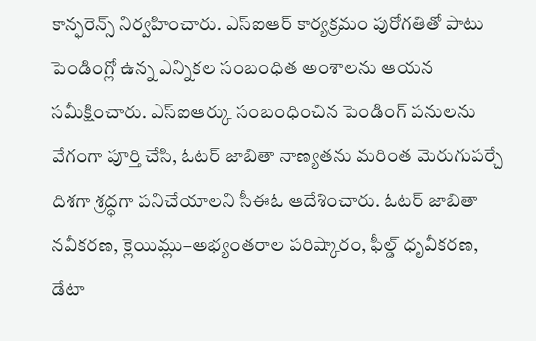కాన్ఫరెన్స్ నిర్వహించారు. ఎస్ఐఆర్ కార్యక్రమం పురోగతితో పాటు పెండింగ్లో ఉన్న ఎన్నికల సంబంధిత అంశాలను ఆయన సమీక్షించారు. ఎస్ఐఆర్కు సంబంధించిన పెండింగ్ పనులను వేగంగా పూర్తి చేసి, ఓటర్ జాబితా నాణ్యతను మరింత మెరుగుపర్చే దిశగా శ్రద్ధగా పనిచేయాలని సీఈఓ ఆదేశించారు. ఓటర్ జాబితా నవీకరణ, క్లెయిమ్లు–అభ్యంతరాల పరిష్కారం, ఫీల్డ్ ధృవీకరణ, డేటా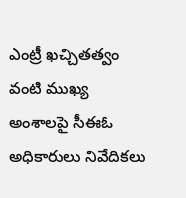ఎంట్రీ ఖచ్చితత్వం వంటి ముఖ్య అంశాలపై సీఈఓ అధికారులు నివేదికలు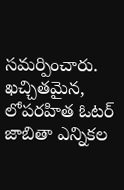సమర్పించారు. ఖచ్చితమైన, లోపరహిత ఓటర్ జాబితా ఎన్నికల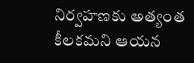నిర్వహణకు అత్యంత కీలకమని ఆయన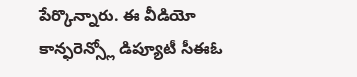పేర్కొన్నారు. ఈ వీడియో కాన్ఫరెన్స్లో డిప్యూటీ సీఈఓ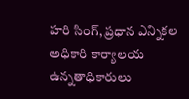హరి సింగ్, ప్రధాన ఎన్నికల అధికారి కార్యాలయ ఉన్నతాధికారులు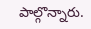పాల్గొన్నారు.